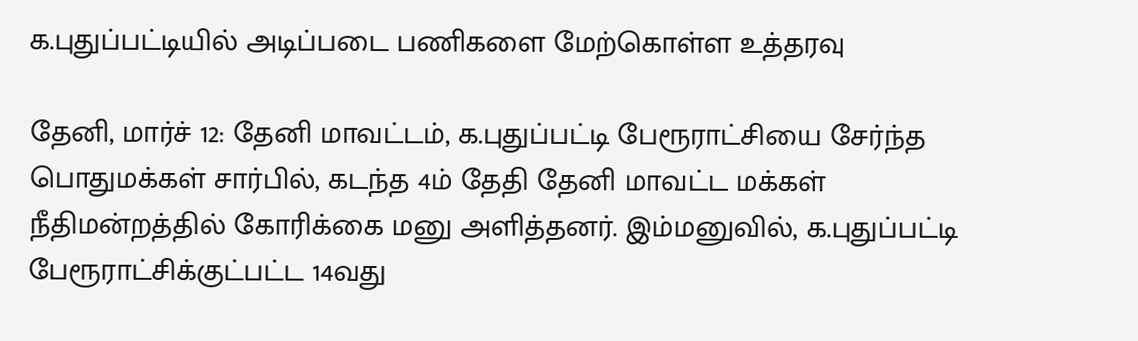க.புதுப்பட்டியில் அடிப்படை பணிகளை மேற்கொள்ள உத்தரவு

தேனி, மார்ச் 12: தேனி மாவட்டம், க.புதுப்பட்டி பேரூராட்சியை சேர்ந்த பொதுமக்கள் சார்பில், கடந்த 4ம் தேதி தேனி மாவட்ட மக்கள் நீதிமன்றத்தில் கோரிக்கை மனு அளித்தனர். இம்மனுவில், க.புதுப்பட்டி பேரூராட்சிக்குட்பட்ட 14வது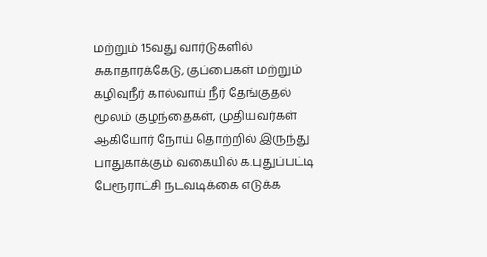மற்றும் 15வது வார்டுகளில் சுகாதாரக்கேடு, குப்பைகள் மற்றும் கழிவுநீர் கால்வாய் நீர் தேங்குதல் மூலம் குழந்தைகள், முதியவர்கள் ஆகியோர் நோய் தொற்றில் இருந்து பாதுகாக்கும் வகையில் க.புதுப்பட்டி பேரூராட்சி நடவடிக்கை எடுக்க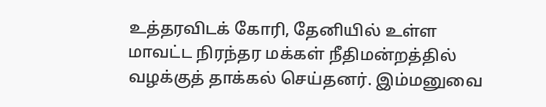உத்தரவிடக் கோரி, தேனியில் உள்ள மாவட்ட நிரந்தர மக்கள் நீதிமன்றத்தில் வழக்குத் தாக்கல் செய்தனர். இம்மனுவை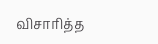விசாரித்த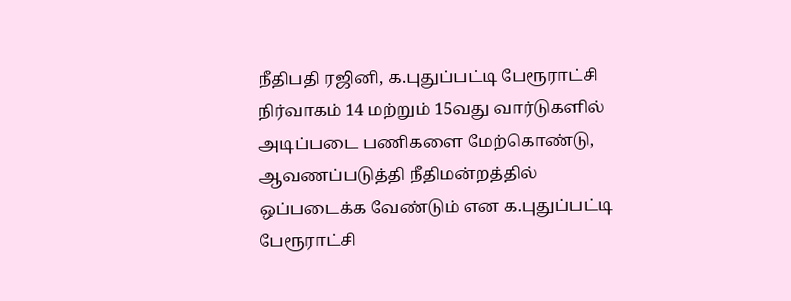நீதிபதி ரஜினி, க.புதுப்பட்டி பேரூராட்சி நிர்வாகம் 14 மற்றும் 15வது வார்டுகளில் அடிப்படை பணிகளை மேற்கொண்டு, ஆவணப்படுத்தி நீதிமன்றத்தில் ஒப்படைக்க வேண்டும் என க.புதுப்பட்டி பேரூராட்சி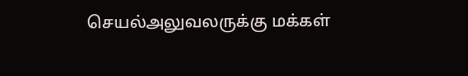செயல்அலுவலருக்கு மக்கள்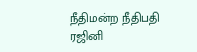நீதிமன்ற நீதிபதி ரஜினி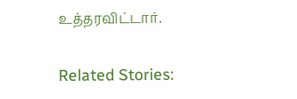உத்தரவிட்டார்.

Related Stories: